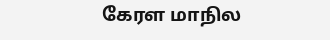கேரள மாநில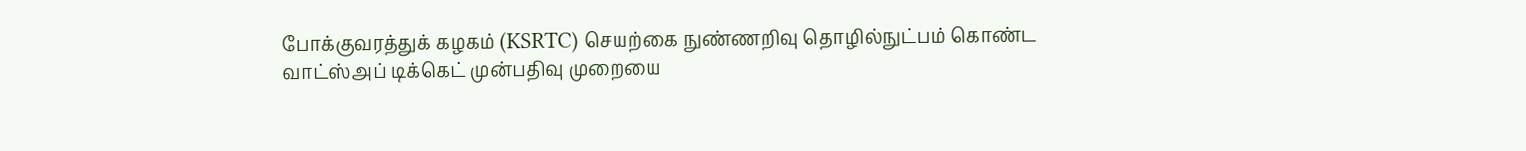போக்குவரத்துக் கழகம் (KSRTC) செயற்கை நுண்ணறிவு தொழில்நுட்பம் கொண்ட வாட்ஸ்அப் டிக்கெட் முன்பதிவு முறையை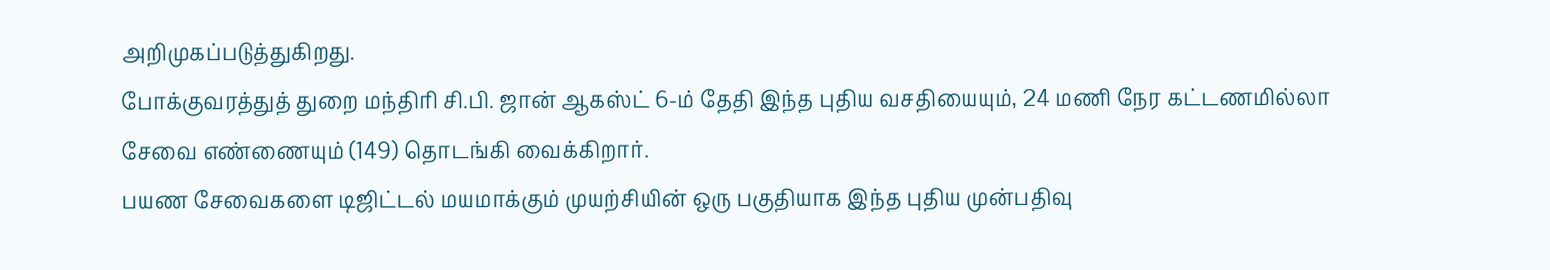அறிமுகப்படுத்துகிறது.
போக்குவரத்துத் துறை மந்திரி சி.பி. ஜான் ஆகஸ்ட் 6-ம் தேதி இந்த புதிய வசதியையும், 24 மணி நேர கட்டணமில்லா சேவை எண்ணையும் (149) தொடங்கி வைக்கிறார்.
பயண சேவைகளை டிஜிட்டல் மயமாக்கும் முயற்சியின் ஒரு பகுதியாக இந்த புதிய முன்பதிவு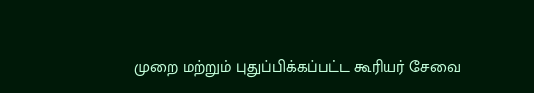முறை மற்றும் புதுப்பிக்கப்பட்ட கூரியர் சேவை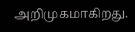அறிமுகமாகிறது.